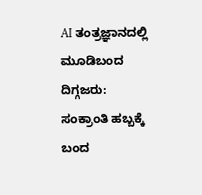AI ತಂತ್ರಜ್ಞಾನದಲ್ಲಿ ಮೂಡಿಬಂದ ದಿಗ್ಗಜರು: ಸಂಕ್ರಾಂತಿ ಹಬ್ಬಕ್ಕೆ ಬಂದ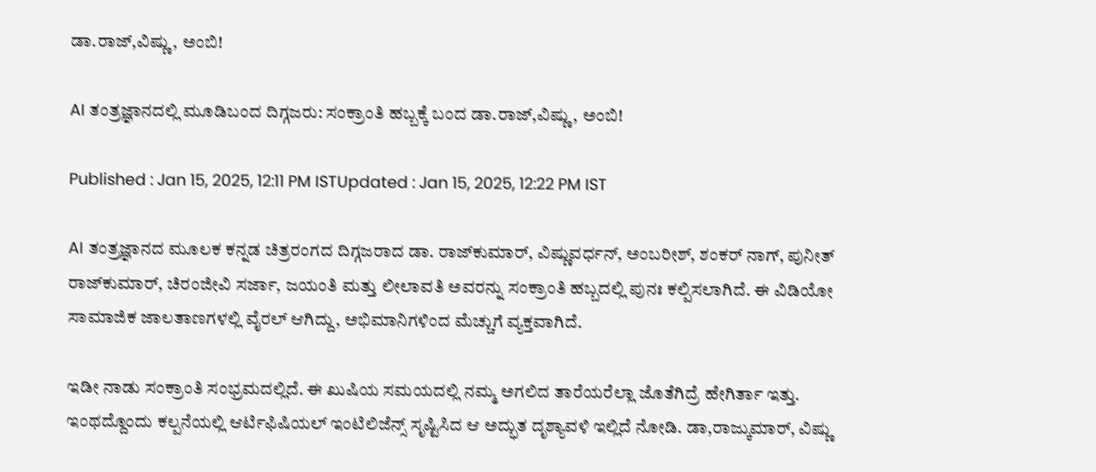ಡಾ.ರಾಜ್,ವಿಷ್ಣು, ಅಂಬಿ!

AI ತಂತ್ರಜ್ಞಾನದಲ್ಲಿ ಮೂಡಿಬಂದ ದಿಗ್ಗಜರು: ಸಂಕ್ರಾಂತಿ ಹಬ್ಬಕ್ಕೆ ಬಂದ ಡಾ.ರಾಜ್,ವಿಷ್ಣು, ಅಂಬಿ!

Published : Jan 15, 2025, 12:11 PM ISTUpdated : Jan 15, 2025, 12:22 PM IST

AI ತಂತ್ರಜ್ಞಾನದ ಮೂಲಕ ಕನ್ನಡ ಚಿತ್ರರಂಗದ ದಿಗ್ಗಜರಾದ ಡಾ. ರಾಜ್‌ಕುಮಾರ್, ವಿಷ್ಣುವರ್ಧನ್, ಅಂಬರೀಶ್, ಶಂಕರ್ ನಾಗ್, ಪುನೀತ್ ರಾಜ್‌ಕುಮಾರ್, ಚಿರಂಜೀವಿ ಸರ್ಜಾ, ಜಯಂತಿ ಮತ್ತು ಲೀಲಾವತಿ ಅವರನ್ನು ಸಂಕ್ರಾಂತಿ ಹಬ್ಬದಲ್ಲಿ ಪುನಃ ಕಲ್ಪಿಸಲಾಗಿದೆ. ಈ ವಿಡಿಯೋ ಸಾಮಾಜಿಕ ಜಾಲತಾಣಗಳಲ್ಲಿ ವೈರಲ್ ಆಗಿದ್ದು, ಅಭಿಮಾನಿಗಳಿಂದ ಮೆಚ್ಚುಗೆ ವ್ಯಕ್ತವಾಗಿದೆ.

ಇಡೀ ನಾಡು ಸಂಕ್ರಾಂತಿ ಸಂಭ್ರಮದಲ್ಲಿದೆ. ಈ ಖುಷಿಯ ಸಮಯದಲ್ಲಿ ನಮ್ಮ ಅಗಲಿದ ತಾರೆಯರೆಲ್ಲಾ ಜೊತೆಗಿದ್ರೆ ಹೇಗಿರ್ತಾ ಇತ್ತು. ಇಂಥದ್ದೊಂದು ಕಲ್ಪನೆಯಲ್ಲಿ ಆರ್ಟಿಫಿಷಿಯಲ್ ಇಂಟಿಲಿಜೆನ್ಸ್ ಸೃಷ್ಟಿಸಿದ ಆ ಅದ್ಭುತ ದೃಶ್ಯಾವಳಿ ಇಲ್ಲಿದೆ ನೋಡಿ. ಡಾ,ರಾಜ್ಕುಮಾರ್, ವಿಷ್ಣು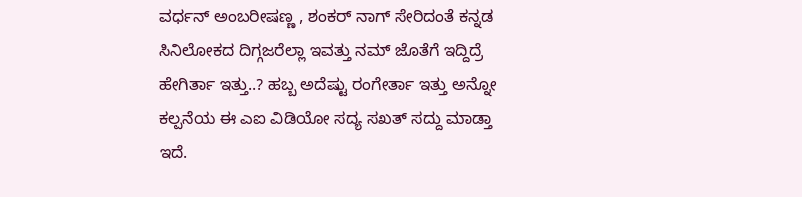ವರ್ಧನ್ ಅಂಬರೀಷಣ್ಣ , ಶಂಕರ್ ನಾಗ್ ಸೇರಿದಂತೆ ಕನ್ನಡ ಸಿನಿಲೋಕದ ದಿಗ್ಗಜರೆಲ್ಲಾ ಇವತ್ತು ನಮ್ ಜೊತೆಗೆ ಇದ್ದಿದ್ರೆ ಹೇಗಿರ್ತಾ ಇತ್ತು..? ಹಬ್ಬ ಅದೆಷ್ಟು ರಂಗೇರ್ತಾ ಇತ್ತು ಅನ್ನೋ ಕಲ್ಪನೆಯ ಈ ಎಐ ವಿಡಿಯೋ ಸದ್ಯ ಸಖತ್ ಸದ್ದು ಮಾಡ್ತಾ ಇದೆ.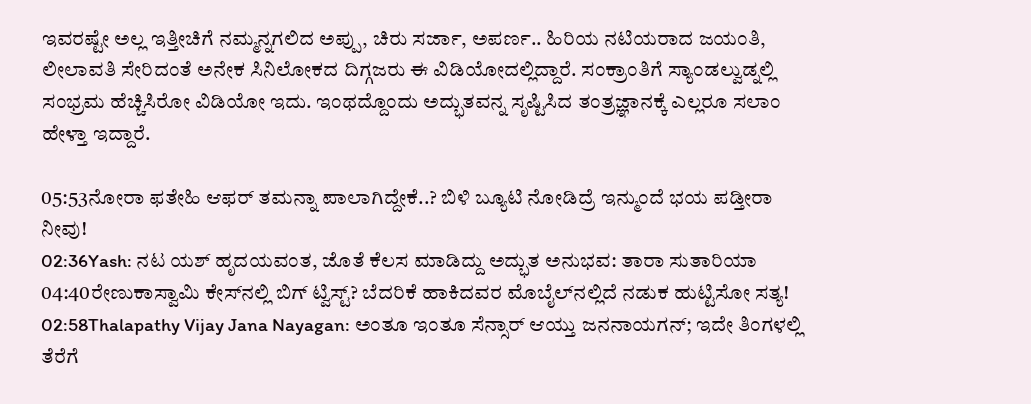ಇವರಷ್ಟೇ ಅಲ್ಲ ಇತ್ತೀಚಿಗೆ ನಮ್ಮನ್ನಗಲಿದ ಅಪ್ಪು, ಚಿರು ಸರ್ಜಾ, ಅಪರ್ಣ.. ಹಿರಿಯ ನಟಿಯರಾದ ಜಯಂತಿ, ಲೀಲಾವತಿ ಸೇರಿದಂತೆ ಅನೇಕ ಸಿನಿಲೋಕದ ದಿಗ್ಗಜರು ಈ ವಿಡಿಯೋದಲ್ಲಿದ್ದಾರೆ. ಸಂಕ್ರಾಂತಿಗೆ ಸ್ಯಾಂಡಲ್ವುಡ್ನಲ್ಲಿ ಸಂಭ್ರಮ ಹೆಚ್ಚಿಸಿರೋ ವಿಡಿಯೋ ಇದು. ಇಂಥದ್ದೊಂದು ಅದ್ಭುತವನ್ನ ಸೃಷ್ಟಿಸಿದ ತಂತ್ರಜ್ಞಾನಕ್ಕೆ ಎಲ್ಲರೂ ಸಲಾಂ ಹೇಳ್ತಾ ಇದ್ದಾರೆ.

05:53ನೋರಾ ಫತೇಹಿ ಆಫರ್ ತಮನ್ನಾ ಪಾಲಾಗಿದ್ದೇಕೆ..? ಬಿಳಿ ಬ್ಯೂಟಿ ನೋಡಿದ್ರೆ ಇನ್ಮುಂದೆ ಭಯ ಪಡ್ತೀರಾ ನೀವು!
02:36Yash: ನಟ ಯಶ್ ಹೃದಯವಂತ, ಜೊತೆ ಕೆಲಸ ಮಾಡಿದ್ದು ಅದ್ಭುತ ಅನುಭವ: ತಾರಾ ಸುತಾರಿಯಾ
04:40ರೇಣುಕಾಸ್ವಾಮಿ ಕೇಸ್‌ನಲ್ಲಿ ಬಿಗ್ ಟ್ವಿಸ್ಟ್? ಬೆದರಿಕೆ ಹಾಕಿದವರ ಮೊಬೈಲ್‌ನಲ್ಲಿದೆ ನಡುಕ ಹುಟ್ಟಿಸೋ ಸತ್ಯ!
02:58Thalapathy Vijay Jana Nayagan: ಅಂತೂ ಇಂತೂ ಸೆನ್ಸಾರ್ ಆಯ್ತು ಜನನಾಯಗನ್; ಇದೇ ತಿಂಗಳಲ್ಲಿ ತೆರೆಗೆ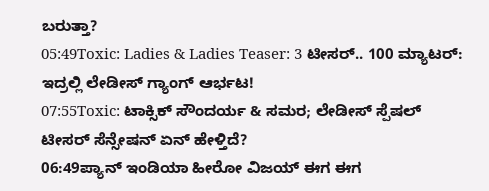ಬರುತ್ತಾ?
05:49Toxic: Ladies & Ladies Teaser: 3 ಟೀಸರ್.. 100 ಮ್ಯಾಟರ್: ಇದ್ರಲ್ಲಿ ಲೇಡೀಸ್ ಗ್ಯಾಂಗ್ ಆರ್ಭಟ!
07:55Toxic: ಟಾಕ್ಸಿಕ್ ಸೌಂದರ್ಯ & ಸಮರ; ಲೇಡೀಸ್ ಸ್ಪೆಷಲ್ ಟೀಸರ್ ಸೆನ್ಸೇಷನ್‌ ಏನ್ ಹೇಳ್ತಿದೆ?
06:49ಪ್ಯಾನ್ ಇಂಡಿಯಾ ಹೀರೋ ವಿಜಯ್ ಈಗ ಈಗ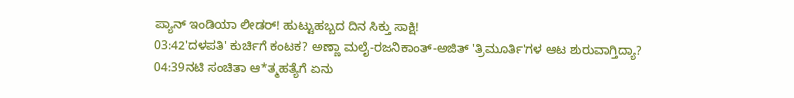ಪ್ಯಾನ್ ಇಂಡಿಯಾ ಲೀಡರ್! ಹುಟ್ಟುಹಬ್ಬದ ದಿನ ಸಿಕ್ತು ಸಾಕ್ಷಿ!
03:42'ದಳಪತಿ' ಕುರ್ಚಿಗೆ ಕಂಟಕ? ಅಣ್ಣಾ ಮಲೈ-ರಜನಿಕಾಂತ್-ಅಜಿತ್ 'ತ್ರಿಮೂರ್ತಿ'ಗಳ ಆಟ ಶುರುವಾಗ್ತಿದ್ಯಾ?
04:39ನಟಿ ಸಂಚಿತಾ ಆ*ತ್ಮಹತ್ಯೆಗೆ ಏನು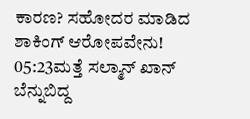ಕಾರಣ? ಸಹೋದರ ಮಾಡಿದ ಶಾಕಿಂಗ್ ಆರೋಪವೇನು!
05:23ಮತ್ತೆ ಸಲ್ಮಾನ್ ಖಾನ್ ಬೆನ್ನುಬಿದ್ದ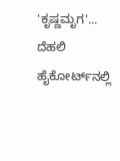'ಕೃಷ್ಣಮೃಗ'... ದೆಹಲಿ ಹೈಕೋರ್ಟ್‌ನಲ್ಲಿ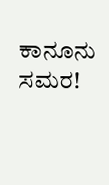ಕಾನೂನು ಸಮರ!